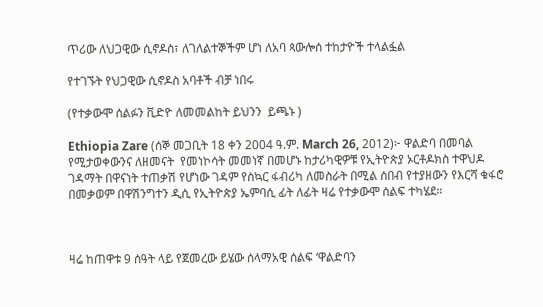ጥሪው ለህጋዊው ሲኖዶስ፣ ለገለልተኞችም ሆነ ለአባ ጳውሎሰ ተከታዮች ተላልፏል

የተገኙት የህጋዊው ሲኖዶስ አባቶች ብቻ ነበሩ

(የተቃውሞ ሰልፉን ቪድዮ ለመመልከት ይህንን  ይጫኑ )

Ethiopia Zare (ሰኞ መጋቢት 18 ቀን 2004 ዓ.ም. March 26, 2012)፦ ዋልድባ በመባል የሚታወቀውንና ለዘመናት  የመነኮሳት መመነኛ በመሆኑ ከታሪካዊዎቹ የኢትዮጵያ ኦርቶዶክስ ተዋህዶ ገዳማት በዋናነት ተጠቃሽ የሆነው ገዳም የስኳር ፋብሪካ ለመስራት በሚል ሰበብ የተያዘውን የእርሻ ቁፋሮ በመቃወም በዋሽንግተን ዲሲ የኢትዮጵያ ኤምባሲ ፊት ለፊት ዛሬ የተቃውሞ ሰልፍ ተካሄደ።



ዛሬ ከጠዋቱ 9 ሰዓት ላይ የጀመረው ይሄው ሰላማአዊ ሰልፍ ‘ዋልድባን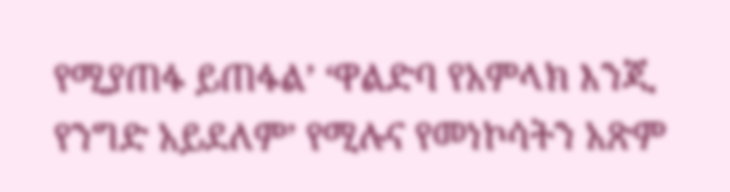የሚያጠፋ ይጠፋል’ ‘ዋልድባ የአምላክ እንጂ የንግድ አይደለም’ የሚሉና የመነኮሳትን አጽም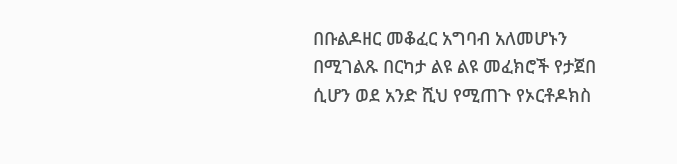በቡልዶዘር መቆፈር አግባብ አለመሆኑን በሚገልጹ በርካታ ልዩ ልዩ መፈክሮች የታጀበ ሲሆን ወደ አንድ ሺህ የሚጠጉ የኦርቶዶክስ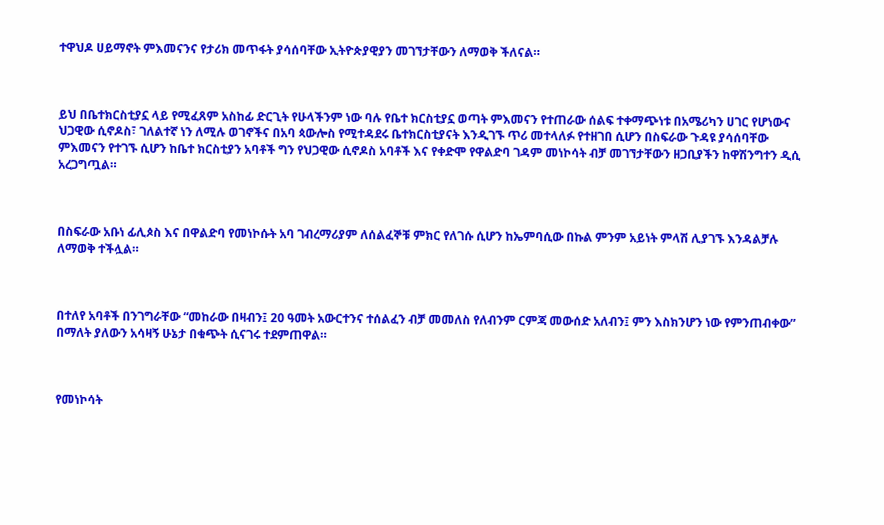ተዋህዶ ሀይማኖት ምእመናንና የታሪክ መጥፋት ያሳሰባቸው ኢትዮጵያዊያን መገኘታቸውን ለማወቅ ችለናል።



ይህ በቤተክርስቲያኗ ላይ የሚፈጸም አስከፊ ድርጊት የሁላችንም ነው ባሉ የቤተ ክርስቲያኗ ወጣት ምእመናን የተጠራው ሰልፍ ተቀማጭነቱ በአሜሪካን ሀገር የሆነውና ህጋዊው ሲኖዶስ፣ ገለልተኛ ነን ለሚሉ ወገኖችና በአባ ጳውሎስ የሚተዳደሩ ቤተክርስቲያናት እንዲገኙ ጥሪ መተላለፉ የተዘገበ ሲሆን በስፍራው ጉዳዩ ያሳሰባቸው ምእመናን የተገኙ ሲሆን ከቤተ ክርስቲያን አባቶች ግን የህጋዊው ሲኖዶስ አባቶች እና የቀድሞ የዋልድባ ገዳም መነኮሳት ብቻ መገኘታቸውን ዘጋቢያችን ከዋሽንግተን ዲሲ አረጋግጧል።



በስፍራው አቡነ ፊሊጶስ እና በዋልድባ የመነኮሱት አባ ገብረማሪያም ለሰልፈኞቹ ምክር የለገሱ ሲሆን ከኤምባሲው በኩል ምንም አይነት ምላሽ ሊያገኙ እንዳልቻሉ ለማወቅ ተችሏል።



በተለየ አባቶች በንገግራቸው “መከራው በዛብን፤ 20 ዓመት አውርተንና ተሰልፈን ብቻ መመለስ የለብንም ርምጃ መውሰድ አለብን፤ ምን እስክንሆን ነው የምንጠብቀው” በማለት ያለውን አሳዛኝ ሁኔታ በቁጭት ሲናገሩ ተደምጠዋል።



የመነኮሳት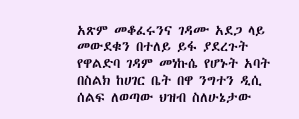አጽም መቆፈሩንና ገዳሙ አደጋ ላይ መውደቁን በተለይ ይፋ ያደረጉት የዋልድባ ገዳም መነኩሴ የሆኑት አባት በስልክ ከሀገር ቤት በዋ ንግተን ዲሲ ሰልፍ ለወጣው ህዝብ ስለሁኔታው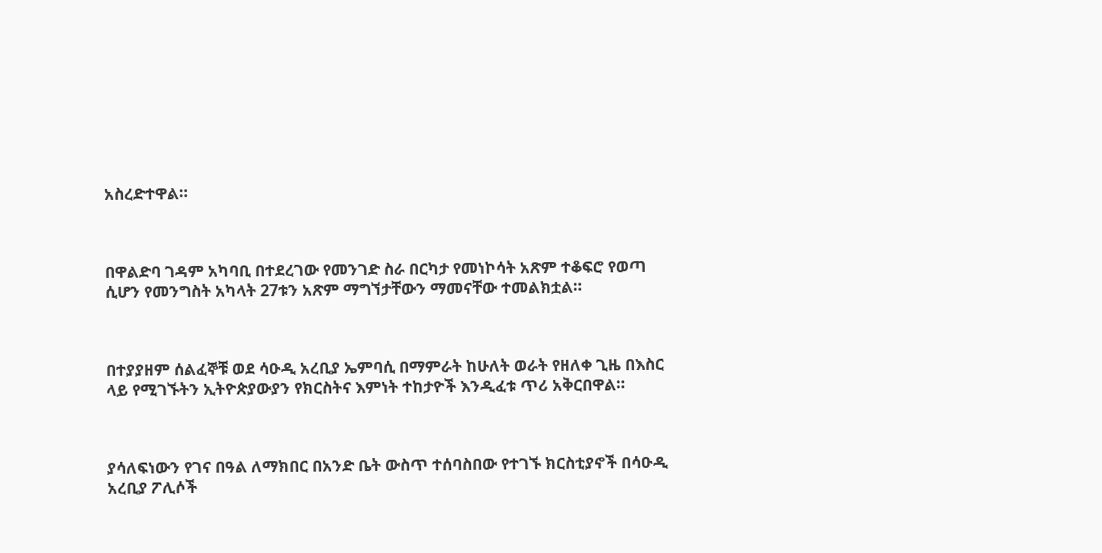አስረድተዋል።



በዋልድባ ገዳም አካባቢ በተደረገው የመንገድ ስራ በርካታ የመነኮሳት አጽም ተቆፍሮ የወጣ ሲሆን የመንግስት አካላት 27ቱን አጽም ማግኘታቸውን ማመናቸው ተመልክቷል።



በተያያዘም ሰልፈኞቹ ወደ ሳዑዲ አረቢያ ኤምባሲ በማምራት ከሁለት ወራት የዘለቀ ጊዜ በእስር ላይ የሚገኙትን ኢትዮጵያውያን የክርስትና እምነት ተከታዮች እንዲፈቱ ጥሪ አቅርበዋል።



ያሳለፍነውን የገና በዓል ለማክበር በአንድ ቤት ውስጥ ተሰባስበው የተገኙ ክርስቲያኖች በሳዑዲ አረቢያ ፖሊሶች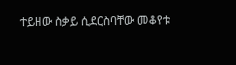ተይዘው ስቃይ ሲደርስባቸው መቆየቱ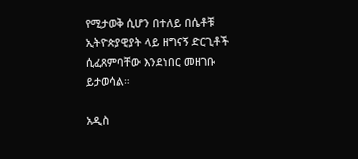የሚታወቅ ሲሆን በተለይ በሴቶቹ ኢትዮጵያዊያት ላይ ዘግናኝ ድርጊቶች ሲፈጸምባቸው እንደነበር መዘገቡ ይታወሳል።

አዲስ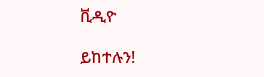ቪዲዮ

ይከተሉን!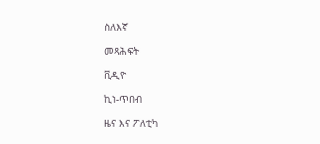ስለእኛ

መጻሕፍት

ቪዲዮ

ኪነ-ጥበብ

ዜና እና ፖለቲካ